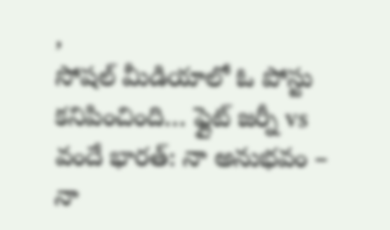,
సోషల్ మీడియాలో ఓ పోస్టు కనిపించింది… ఫ్లైట్ జర్నీ vs వందే భారత్: నా అనుభవం – నా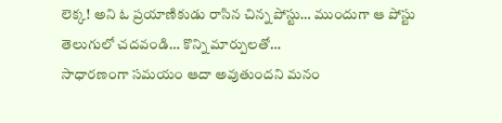లెక్క! అని ఓ ప్రయాణికుడు రాసిన చిన్న పోస్టు… ముందుగా ఆ పోస్టు తెలుగులో చదవండి… కొన్ని మార్పులతో…
సాధారణంగా సమయం ఆదా అవుతుందని మనం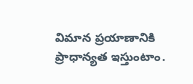విమాన ప్రయాణానికి ప్రాధాన్యత ఇస్తుంటాం.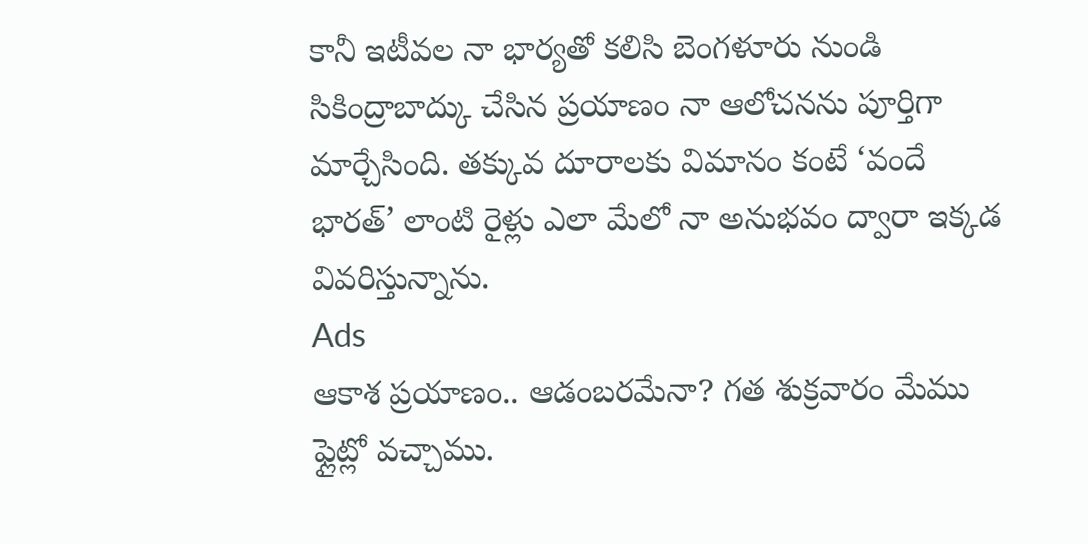కానీ ఇటీవల నా భార్యతో కలిసి బెంగళూరు నుండి సికింద్రాబాద్కు చేసిన ప్రయాణం నా ఆలోచనను పూర్తిగా మార్చేసింది. తక్కువ దూరాలకు విమానం కంటే ‘వందే భారత్’ లాంటి రైళ్లు ఎలా మేలో నా అనుభవం ద్వారా ఇక్కడ వివరిస్తున్నాను.
Ads
ఆకాశ ప్రయాణం.. ఆడంబరమేనా? గత శుక్రవారం మేము ఫ్లైట్లో వచ్చాము.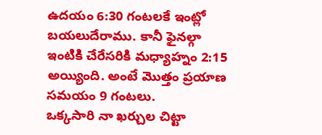ఉదయం 6:30 గంటలకే ఇంట్లో బయలుదేరాము. కానీ ఫైనల్గా ఇంటికి చేరేసరికి మధ్యాహ్నం 2:15 అయ్యింది. అంటే మొత్తం ప్రయాణ సమయం 9 గంటలు.
ఒక్కసారి నా ఖర్చుల చిట్టా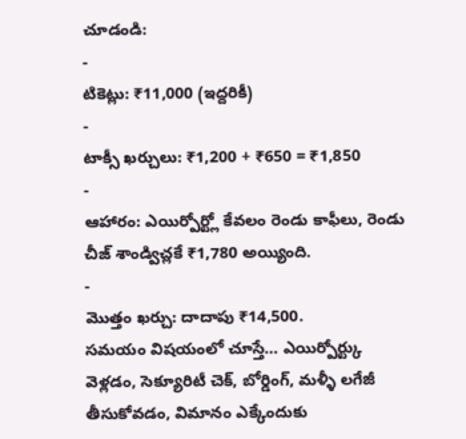చూడండి:
-
టికెట్లు: ₹11,000 (ఇద్దరికీ)
-
టాక్సీ ఖర్చులు: ₹1,200 + ₹650 = ₹1,850
-
ఆహారం: ఎయిర్పోర్ట్లో కేవలం రెండు కాఫీలు, రెండు చీజ్ శాండ్విచ్లకే ₹1,780 అయ్యింది.
-
మొత్తం ఖర్చు: దాదాపు ₹14,500.
సమయం విషయంలో చూస్తే… ఎయిర్పోర్ట్కు వెళ్లడం, సెక్యూరిటీ చెక్, బోర్డింగ్, మళ్ళీ లగేజీ తీసుకోవడం, విమానం ఎక్కేందుకు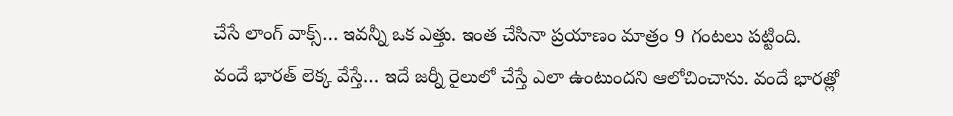చేసే లాంగ్ వాక్స్… ఇవన్నీ ఒక ఎత్తు. ఇంత చేసినా ప్రయాణం మాత్రం 9 గంటలు పట్టింది.
వందే భారత్ లెక్క వేస్తే… ఇదే జర్నీ రైలులో చేస్తే ఎలా ఉంటుందని ఆలోచించాను. వందే భారత్లో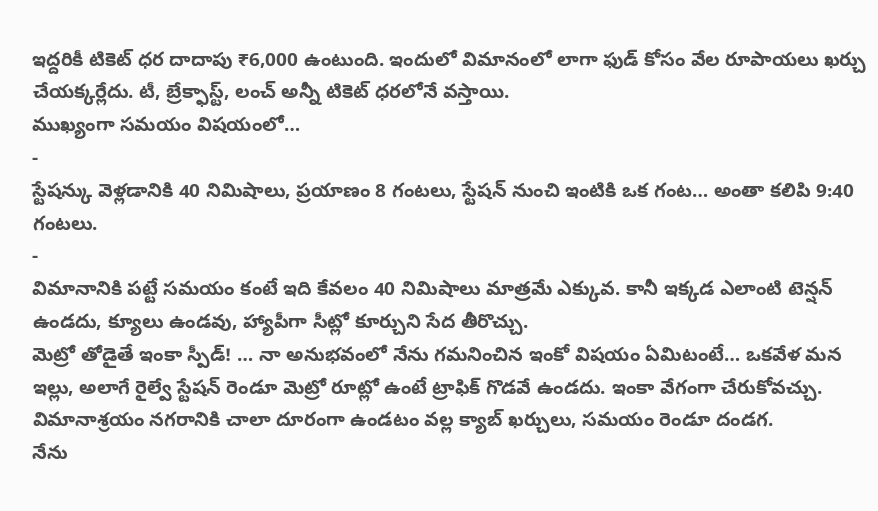ఇద్దరికీ టికెట్ ధర దాదాపు ₹6,000 ఉంటుంది. ఇందులో విమానంలో లాగా ఫుడ్ కోసం వేల రూపాయలు ఖర్చు చేయక్కర్లేదు. టీ, బ్రేక్ఫాస్ట్, లంచ్ అన్నీ టికెట్ ధరలోనే వస్తాయి.
ముఖ్యంగా సమయం విషయంలో…
-
స్టేషన్కు వెళ్లడానికి 40 నిమిషాలు, ప్రయాణం 8 గంటలు, స్టేషన్ నుంచి ఇంటికి ఒక గంట… అంతా కలిపి 9:40 గంటలు.
-
విమానానికి పట్టే సమయం కంటే ఇది కేవలం 40 నిమిషాలు మాత్రమే ఎక్కువ. కానీ ఇక్కడ ఎలాంటి టెన్షన్ ఉండదు, క్యూలు ఉండవు, హ్యాపీగా సీట్లో కూర్చుని సేద తీరొచ్చు.
మెట్రో తోడైతే ఇంకా స్పీడ్! … నా అనుభవంలో నేను గమనించిన ఇంకో విషయం ఏమిటంటే… ఒకవేళ మన ఇల్లు, అలాగే రైల్వే స్టేషన్ రెండూ మెట్రో రూట్లో ఉంటే ట్రాఫిక్ గొడవే ఉండదు. ఇంకా వేగంగా చేరుకోవచ్చు. విమానాశ్రయం నగరానికి చాలా దూరంగా ఉండటం వల్ల క్యాబ్ ఖర్చులు, సమయం రెండూ దండగ.
నేను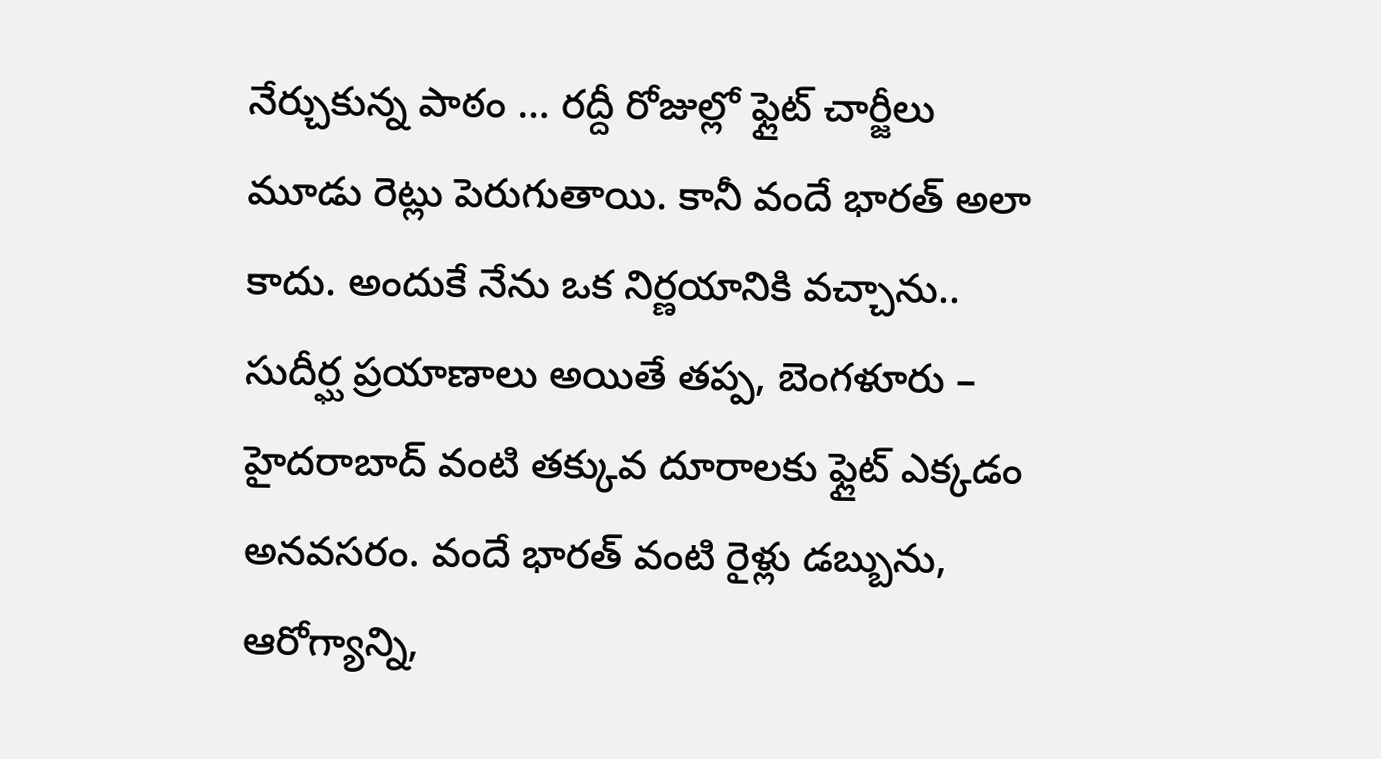నేర్చుకున్న పాఠం … రద్దీ రోజుల్లో ఫ్లైట్ చార్జీలు మూడు రెట్లు పెరుగుతాయి. కానీ వందే భారత్ అలా కాదు. అందుకే నేను ఒక నిర్ణయానికి వచ్చాను.. సుదీర్ఘ ప్రయాణాలు అయితే తప్ప, బెంగళూరు – హైదరాబాద్ వంటి తక్కువ దూరాలకు ఫ్లైట్ ఎక్కడం అనవసరం. వందే భారత్ వంటి రైళ్లు డబ్బును, ఆరోగ్యాన్ని,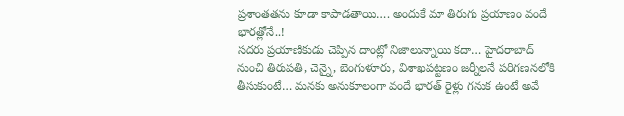ప్రశాంతతను కూడా కాపాడతాయి…. అందుకే మా తిరుగు ప్రయాణం వందే భారత్లోనే..!
సదరు ప్రయాణికుడు చెప్పిన దాంట్లో నిజాలున్నాయి కదా… హైదరాబాద్ నుంచి తిరుపతి, చెన్నై, బెంగుళూరు, విశాఖపట్టణం జర్నీలనే పరిగణనలోకి తీసుకుంటే… మనకు అనుకూలంగా వందే భారత్ రైళ్లు గనుక ఉంటే అవే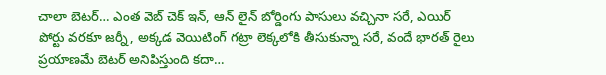చాలా బెటర్… ఎంత వెబ్ చెక్ ఇన్, ఆన్ లైన్ బోర్డింగు పాసులు వచ్చినా సరే, ఎయిర్ పోర్టు వరకూ జర్నీ, అక్కడ వెయిటింగ్ గట్రా లెక్కలోకి తీసుకున్నా సరే, వందే భారత్ రైలు ప్రయాణమే బెటర్ అనిపిస్తుంది కదా…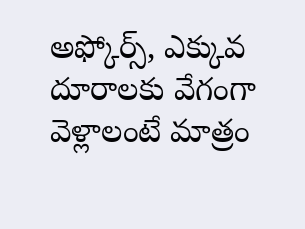అఫ్కోర్స్, ఎక్కువ దూరాలకు వేగంగా వెళ్లాలంటే మాత్రం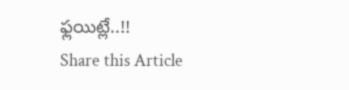ఫ్లయిట్లే..!!
Share this Article